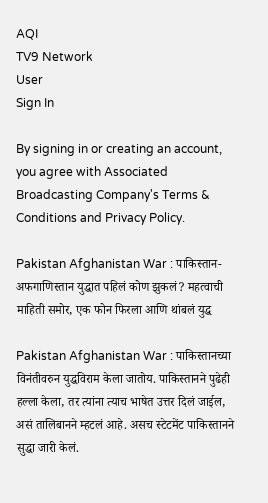AQI
TV9 Network
User
Sign In

By signing in or creating an account, you agree with Associated Broadcasting Company's Terms & Conditions and Privacy Policy.

Pakistan Afghanistan War : पाकिस्तान-अफगाणिस्तान युद्धात पहिलं कोण झुकलं? महत्वाची माहिती समोर, एक फोन फिरला आणि थांबलं युद्ध

Pakistan Afghanistan War : पाकिस्तानच्या विनंतीवरुन युद्धविराम केला जातोय. पाकिस्तानने पुढेही हल्ला केला, तर त्यांना त्याच भाषेत उत्तर दिलं जाईल, असं तालिबानने म्हटलं आहे. असच स्टेटमेंट पाकिस्तानने सुद्धा जारी केलं.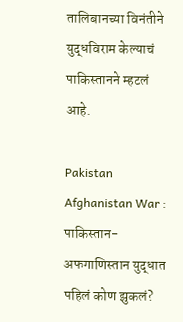तालिबानच्या विनंतीने युद्धविराम केल्याचं पाकिस्तानने म्हटलं आहे.

Pakistan Afghanistan War : पाकिस्तान-अफगाणिस्तान युद्धात पहिलं कोण झुकलं?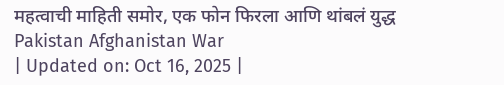महत्वाची माहिती समोर, एक फोन फिरला आणि थांबलं युद्ध
Pakistan Afghanistan War
| Updated on: Oct 16, 2025 |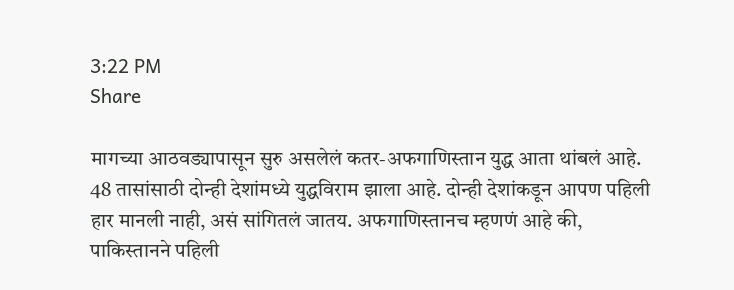3:22 PM
Share

मागच्या आठवड्यापासून सुरु असलेलं कतर-अफगाणिस्तान युद्ध आता थांबलं आहे. 48 तासांसाठी दोन्ही देशांमध्ये युद्धविराम झाला आहे. दोन्ही देशांकडून आपण पहिली हार मानली नाही, असं सांगितलं जातय. अफगाणिस्तानच म्हणणं आहे की, पाकिस्तानने पहिली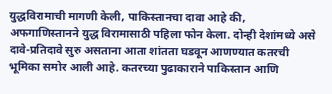युद्धविरामाची मागणी केली, पाकिस्तानचा दावा आहे की, अफगाणिस्तानने युद्ध विरामासाठी पहिला फोन केला. दोन्ही देशांमध्ये असे दावे-प्रतिदावे सुरु असताना आता शांतता घडवून आणण्यात कतरची भूमिका समोर आली आहे. कतरच्या पुढाकाराने पाकिस्तान आणि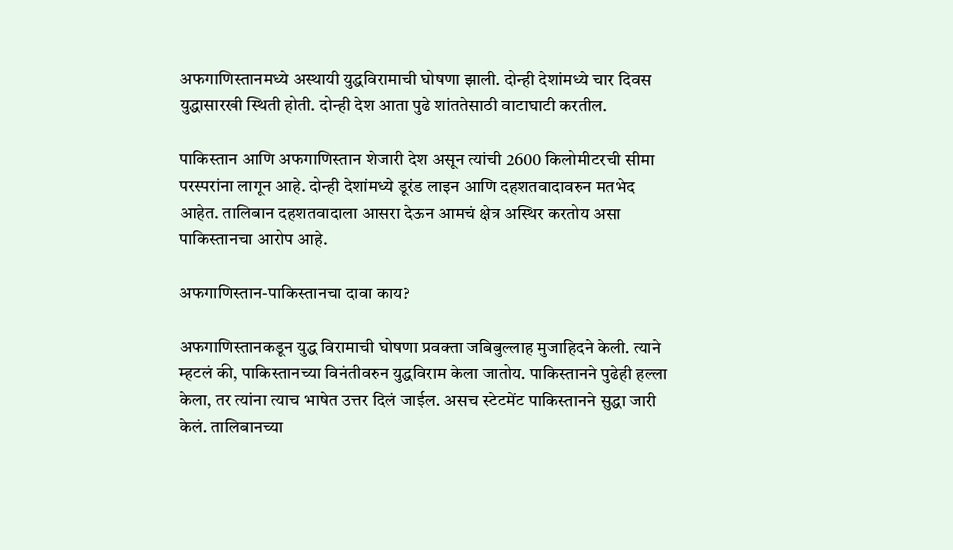अफगाणिस्तानमध्ये अस्थायी युद्धविरामाची घोषणा झाली. दोन्ही देशांमध्ये चार दिवस युद्धासारखी स्थिती होती. दोन्ही देश आता पुढे शांततेसाठी वाटाघाटी करतील.

पाकिस्तान आणि अफगाणिस्तान शेजारी देश असून त्यांची 2600 किलोमीटरची सीमा परस्परांना लागून आहे. दोन्ही देशांमध्ये डूरंड लाइन आणि दहशतवादावरुन मतभेद आहेत. तालिबान दहशतवादाला आसरा देऊन आमचं क्षेत्र अस्थिर करतोय असा पाकिस्तानचा आरोप आहे.

अफगाणिस्तान-पाकिस्तानचा दावा काय?

अफगाणिस्तानकडून युद्ध विरामाची घोषणा प्रवक्ता जबिबुल्लाह मुजाहिदने केली. त्याने म्हटलं की, पाकिस्तानच्या विनंतीवरुन युद्धविराम केला जातोय. पाकिस्तानने पुढेही हल्ला केला, तर त्यांना त्याच भाषेत उत्तर दिलं जाईल. असच स्टेटमेंट पाकिस्तानने सुद्धा जारी केलं. तालिबानच्या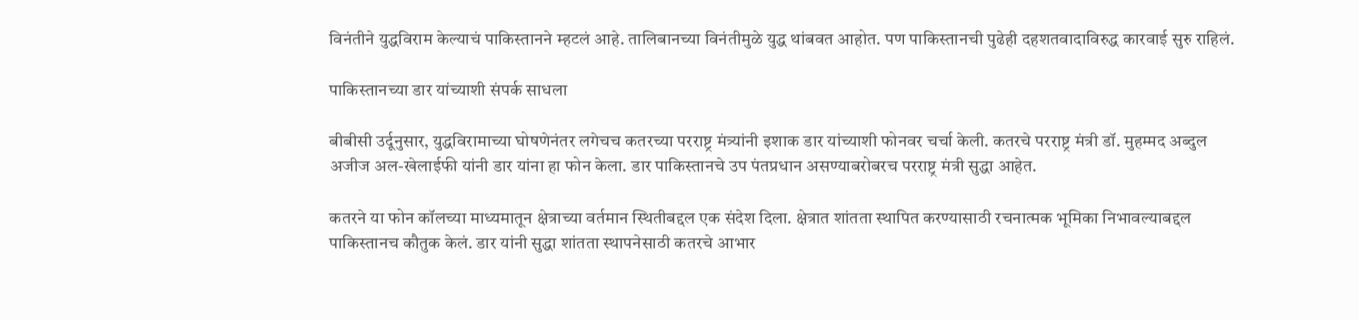विनंतीने युद्धविराम केल्याचं पाकिस्तानने म्हटलं आहे. तालिबानच्या विनंतीमुळे युद्ध थांबवत आहोत. पण पाकिस्तानची पुढेही दहशतवादाविरुद्ध कारवाई सुरु राहिलं.

पाकिस्तानच्या डार यांच्याशी संपर्क साधला

बीबीसी उर्दूनुसार, युद्धविरामाच्या घोषणेनंतर लगेचच कतरच्या परराष्ट्र मंत्र्यांनी इशाक डार यांच्याशी फोनवर चर्चा केली. कतरचे परराष्ट्र मंत्री डॉ. मुहम्मद अब्दुल अजीज अल-खेलाईफी यांनी डार यांना हा फोन केला. डार पाकिस्तानचे उप पंतप्रधान असण्याबरोबरच परराष्ट्र मंत्री सुद्धा आहेत.

कतरने या फोन कॉलच्या माध्यमातून क्षेत्राच्या वर्तमान स्थितीबद्दल एक संदेश दिला. क्षेत्रात शांतता स्थापित करण्यासाठी रचनात्मक भूमिका निभावल्याबद्दल पाकिस्तानच कौतुक केलं. डार यांनी सुद्धा शांतता स्थापनेसाठी कतरचे आभार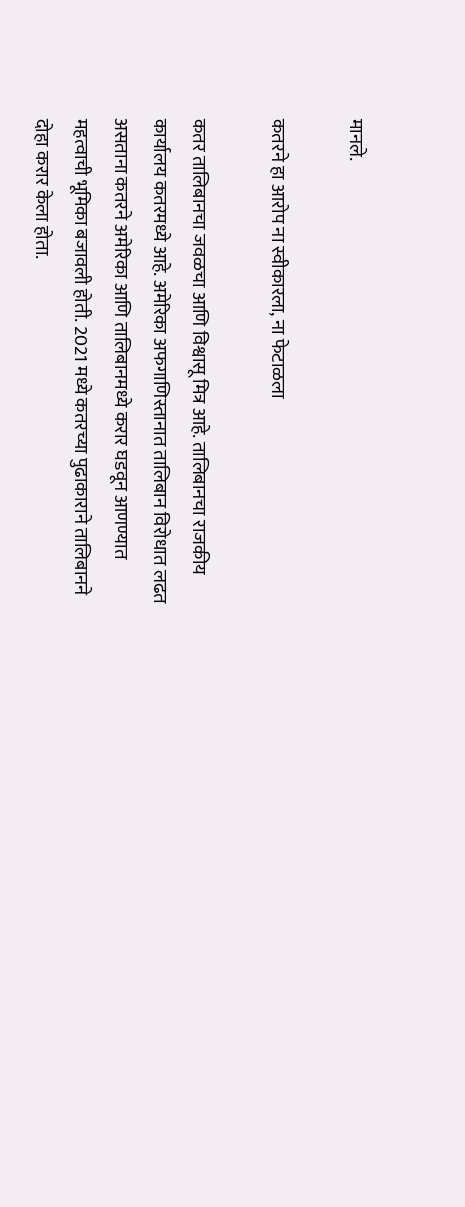मानले.

कतरने हा आरोप ना स्वीकारला, ना फेटाळला

कतर तालिबानचा जवळचा आणि विश्वासू मित्र आहे. तालिबानचा राजकीय कार्यालय कतरमध्ये आहे. अमेरिका अफगाणिस्तानात तालिबान विरोधात लढत असताना कतरने अमेरिका आणि तालिबानमध्ये करार घडवून आणण्यात महत्वाची भूमिका बजावली होती. 2021 मध्ये कतरच्या पुढाकाराने तालिबानने दोहा करार केला होता.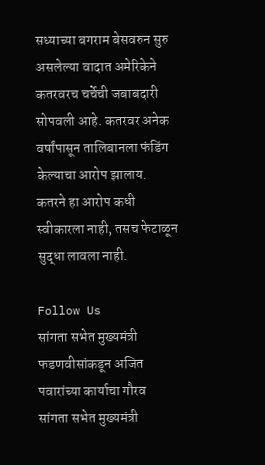सध्याच्या बगराम बेसवरुन सुरु असलेल्या वादात अमेरिकेने कतरवरच चर्चेची जबाबदारी सोपवली आहे. कतरवर अनेक वर्षांपासून तालिबानला फंडिंग केल्याचा आरोप झालाय. कतरने हा आरोप कधी स्वीकारला नाही, तसच फेटाळून सुद्धा लावला नाही.

Follow Us
सांगता सभेत मुख्यमंत्री फडणवीसांकडून अजित पवारांच्या कार्याचा गौरव
सांगता सभेत मुख्यमंत्री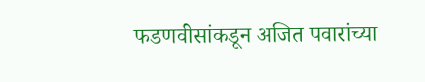फडणवीसांकडून अजित पवारांच्या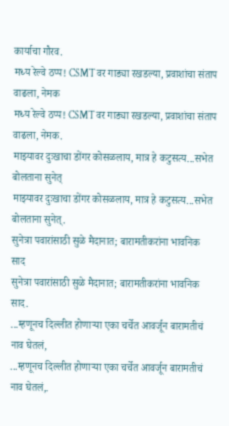कार्याचा गौरव.
मध्य रेल्वे ठप्प! CSMTवर गाड्या रखडल्या, प्रवाशांचा संताप वाढला, नेमक
मध्य रेल्वे ठप्प! CSMTवर गाड्या रखडल्या, प्रवाशांचा संताप वाढला, नेमक.
माझ्यावर दुःखाचा डोंगर कोसळलाय, मात्र हे कटुसत्य...सभेत बोलताना सुनेत्
माझ्यावर दुःखाचा डोंगर कोसळलाय, मात्र हे कटुसत्य...सभेत बोलताना सुनेत्.
सुनेत्रा पवारांसाठी सुळे मैदानात; बारामतीकरांना भावनिक साद
सुनेत्रा पवारांसाठी सुळे मैदानात; बारामतीकरांना भावनिक साद.
...म्हणूनच दिल्लीत होणाऱ्या एका चर्चेत आवर्जून बारामतीचं नाव घेतलं,
...म्हणूनच दिल्लीत होणाऱ्या एका चर्चेत आवर्जून बारामतीचं नाव घेतलं,.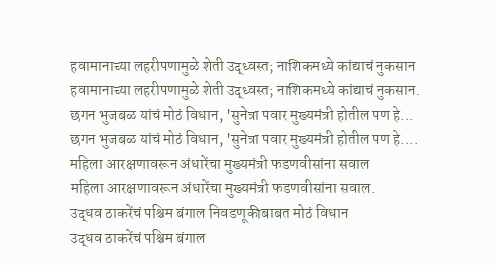हवामानाच्या लहरीपणामुळे शेती उद्ध्वस्त; नाशिकमध्ये कांद्याचं नुकसान
हवामानाच्या लहरीपणामुळे शेती उद्ध्वस्त; नाशिकमध्ये कांद्याचं नुकसान.
छगन भुजबळ यांचं मोठं विधान, 'सुनेत्रा पवार मुख्यमंत्री होतील पण हे...
छगन भुजबळ यांचं मोठं विधान, 'सुनेत्रा पवार मुख्यमंत्री होतील पण हे....
महिला आरक्षणावरून अंधारेंचा मुख्यमंत्री फडणवीसांना सवाल
महिला आरक्षणावरून अंधारेंचा मुख्यमंत्री फडणवीसांना सवाल.
उद्धव ठाकरेंचं पश्चिम बंगाल निवडणूकीबाबत मोठं विधान
उद्धव ठाकरेंचं पश्चिम बंगाल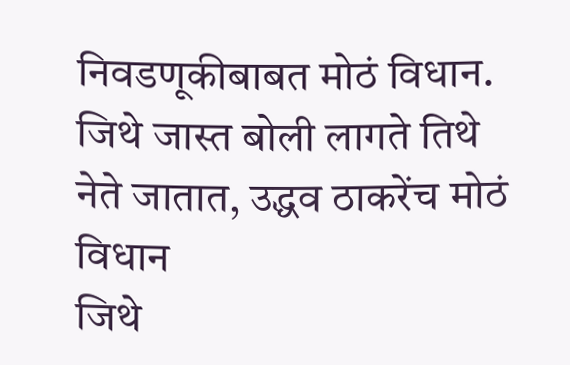निवडणूकीबाबत मोठं विधान.
जिथे जास्त बोली लागते तिथे नेते जातात, उद्धव ठाकरेंच मोठं विधान
जिथे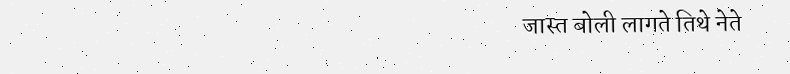जास्त बोली लागते तिथे नेते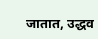जातात, उद्धव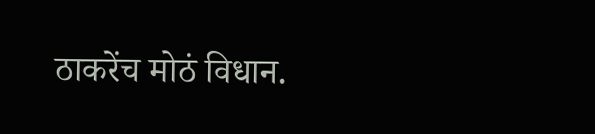ठाकरेंच मोठं विधान.